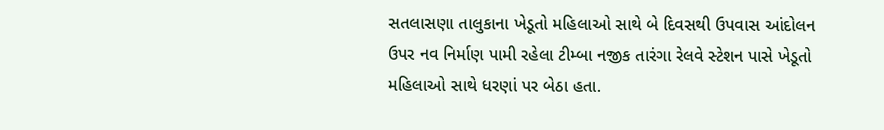સતલાસણા તાલુકાના ખેડૂતો મહિલાઓ સાથે બે દિવસથી ઉપવાસ આંદોલન ઉપર નવ નિર્માણ પામી રહેલા ટીમ્બા નજીક તારંગા રેલવે સ્ટેશન પાસે ખેડૂતો મહિલાઓ સાથે ધરણાં પર બેઠા હતા.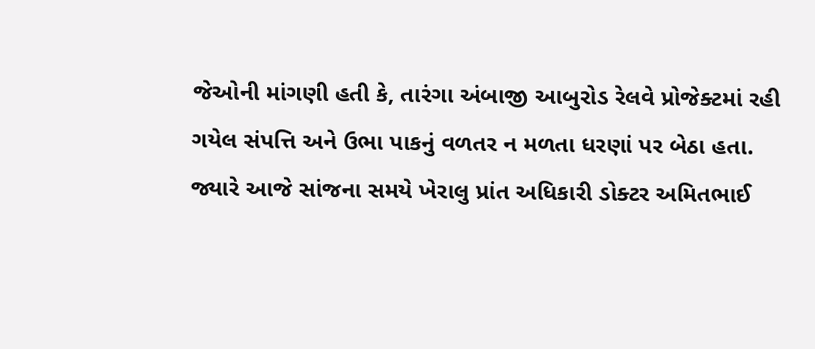જેઓની માંગણી હતી કે, તારંગા અંબાજી આબુરોડ રેલવે પ્રોજેક્ટમાં રહી ગયેલ સંપત્તિ અને ઉભા પાકનું વળતર ન મળતા ધરણાં પર બેઠા હતા. જ્યારે આજે સાંજના સમયે ખેરાલુ પ્રાંત અધિકારી ડોક્ટર અમિતભાઈ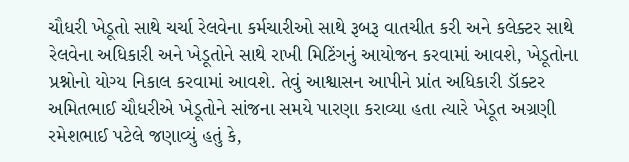ચૌધરી ખેડૂતો સાથે ચર્ચા રેલવેના કર્મચારીઓ સાથે રૂબરૂ વાતચીત કરી અને કલેક્ટર સાથે રેલવેના અધિકારી અને ખેડૂતોને સાથે રાખી મિટિંગનું આયોજન કરવામાં આવશે, ખેડૂતોના પ્રશ્નોનો યોગ્ય નિકાલ કરવામાં આવશે. તેવું આશ્વાસન આપીને પ્રાંત અધિકારી ડૉક્ટર અમિતભાઈ ચૌધરીએ ખેડૂતોને સાંજના સમયે પારણા કરાવ્યા હતા ત્યારે ખેડૂત અગ્રણી રમેશભાઈ પટેલે જણાવ્યું હતું કે,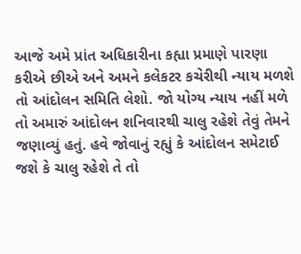આજે અમે પ્રાંત અધિકારીના કહ્યા પ્રમાણે પારણા કરીએ છીએ અને અમને કલેકટર કચેરીથી ન્યાય મળશે તો આંદોલન સમિતિ લેશો. જો યોગ્ય ન્યાય નહીં મળે તો અમારું આંદોલન શનિવારથી ચાલુ રહેશે તેવું તેમને જણાવ્યું હતું. હવે જોવાનું રહ્યું કે આંદોલન સમેટાઈ જશે કે ચાલુ રહેશે તે તો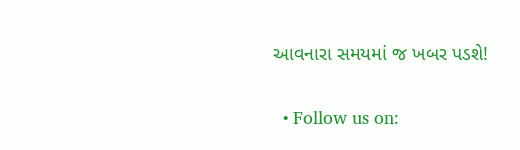આવનારા સમયમાં જ ખબર પડશે!


  • Follow us on: